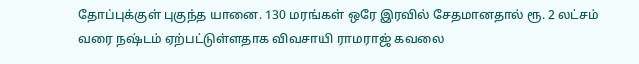தோப்புக்குள் புகுந்த யானை. 130 மரங்கள் ஒரே இரவில் சேதமானதால் ரூ. 2 லட்சம் வரை நஷ்டம் ஏற்பட்டுள்ளதாக விவசாயி ராமராஜ் கவலை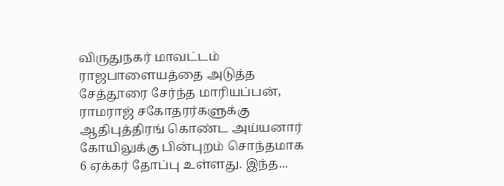விருதுநகர் மாவட்டம் ராஜபாளையத்தை அடுத்த சேத்தூரை சேர்ந்த மாரியப்பன், ராமராஜ் சகோதரர்களுக்கு ஆதிபுத்திரங் கொண்ட அய்யனார் கோயிலுக்கு பின்புறம் சொந்தமாக 6 ஏக்கர் தோப்பு உள்ளது. இந்த...